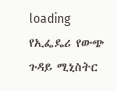loading
የኢፌዴሪ የውጭ ጉዳይ ሚኒስትር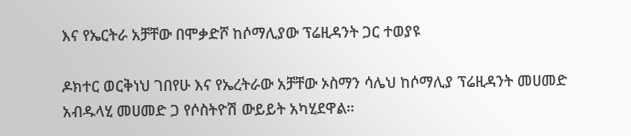እና የኤርትራ አቻቸው በሞቃድሾ ከሶማሊያው ፕሬዚዳንት ጋር ተወያዩ

ዶክተር ወርቅነህ ገበየሁ እና የኤረትራው አቻቸው ኦስማን ሳሌህ ከሶማሊያ ፕሬዚዳንት መሀመድ አብዱላሂ መሀመድ ጋ የሶስትዮሽ ውይይት አካሂደዋል።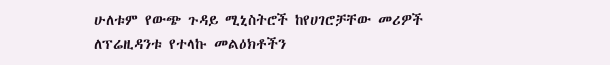ሁለቱም የውጭ ጉዳይ ሚኒስትሮች ከየሀገሮቻቸው መሪዎች ለፕሬዚዳንቱ የተላኩ መልዕክቶችን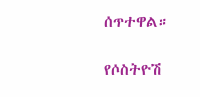ሰጥተዋል።

የሶስትዮሽ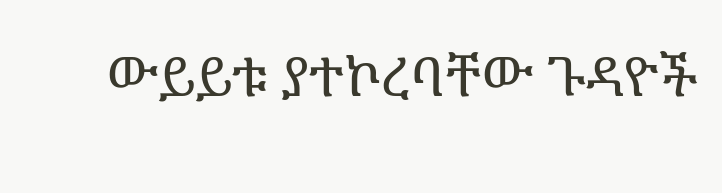ውይይቱ ያተኮረባቸው ጉዳዮች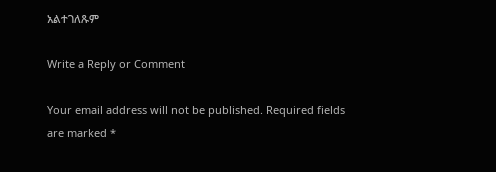አልተገለጹም

Write a Reply or Comment

Your email address will not be published. Required fields are marked *